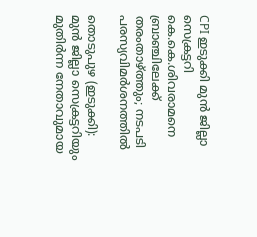CPI ഇടുക്കി മുൻ ജില്ലാ സെക്രട്ടറി കെ.കെ.ശിവരാമനെ ബ്രാഞ്ചിലേക്ക് തരംതാഴ്ത്തും; നടപടി പരസ്യവിമർശനത്തിൽ

തൊടുപുഴ (ഇടുക്കി): മുൻ ജില്ലാ സെക്രട്ടറിയും മുതിർന്ന നേതാവുമായ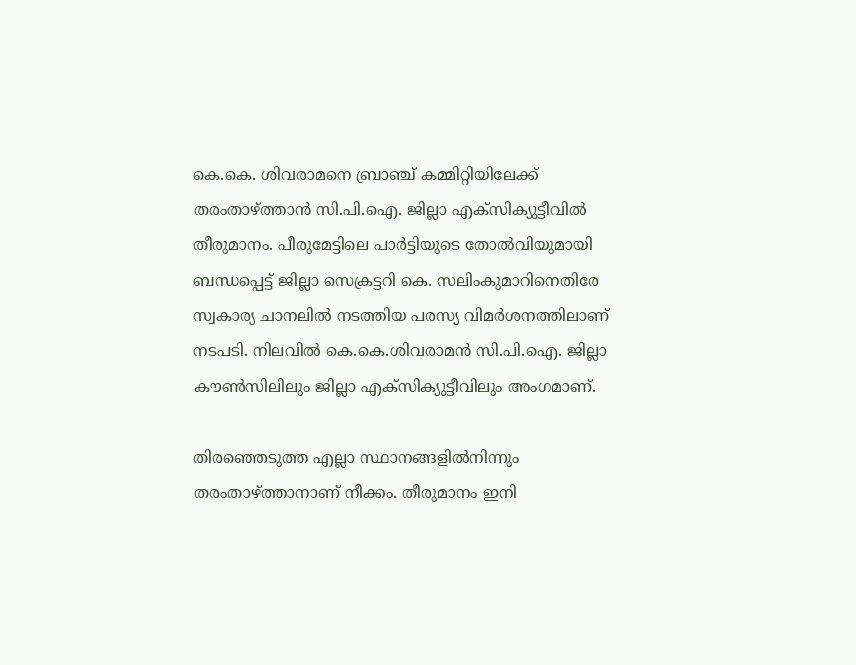കെ.കെ. ശിവരാമനെ ബ്രാഞ്ച് കമ്മിറ്റിയിലേക്ക് തരംതാഴ്ത്താൻ സി.പി.ഐ. ജില്ലാ എക്സിക്യുട്ടീവിൽ തീരുമാനം. പീരുമേട്ടിലെ പാർട്ടിയുടെ തോൽവിയുമായി ബന്ധപ്പെട്ട് ജില്ലാ സെക്രട്ടറി കെ. സലിംകുമാറിനെതിരേ സ്വകാര്യ ചാനലിൽ നടത്തിയ പരസ്യ വിമർശനത്തിലാണ് നടപടി. നിലവിൽ കെ.കെ.ശിവരാമൻ സി.പി.ഐ. ജില്ലാ കൗൺസിലിലും ജില്ലാ എക്സിക്യുട്ടീവിലും അംഗമാണ്.

തിരഞ്ഞെടുത്ത എല്ലാ സ്ഥാനങ്ങളിൽനിന്നും തരംതാഴ്ത്താനാണ് നീക്കം. തീരുമാനം ഇനി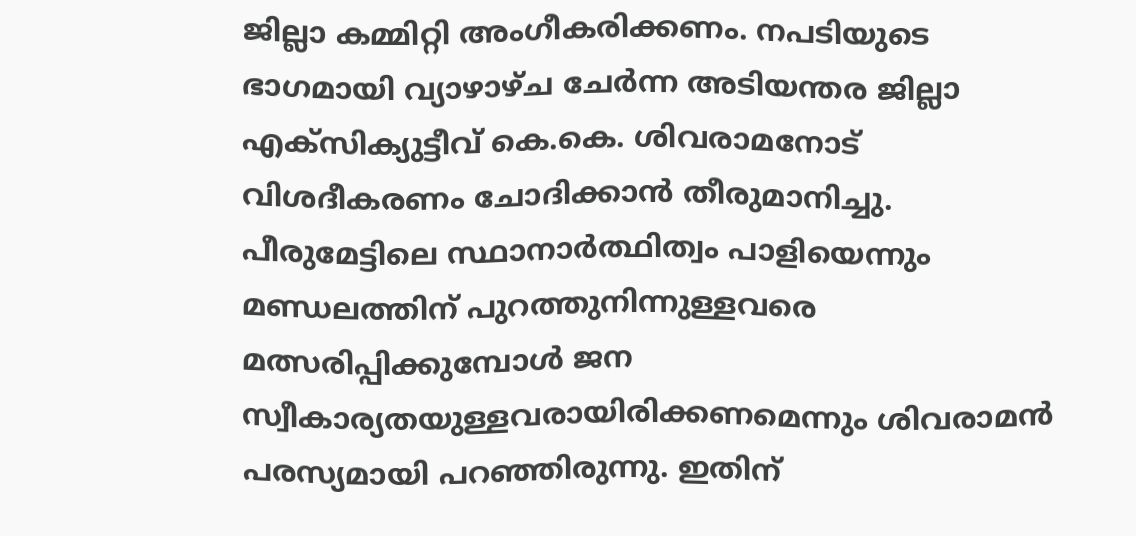ജില്ലാ കമ്മിറ്റി അംഗീകരിക്കണം. നപടിയുടെ ഭാഗമായി വ്യാഴാഴ്ച ചേർന്ന അടിയന്തര ജില്ലാ എക്സിക്യുട്ടീവ് കെ.കെ. ശിവരാമനോട് വിശദീകരണം ചോദിക്കാൻ തീരുമാനിച്ചു. പീരുമേട്ടിലെ സ്ഥാനാർത്ഥിത്വം പാളിയെന്നും മണ്ഡലത്തിന് പുറത്തുനിന്നുള്ളവരെ മത്സരിപ്പിക്കുമ്പോൾ ജന സ്വീകാര്യതയുള്ളവരായിരിക്കണമെന്നും ശിവരാമൻ പരസ്യമായി പറഞ്ഞിരുന്നു. ഇതിന്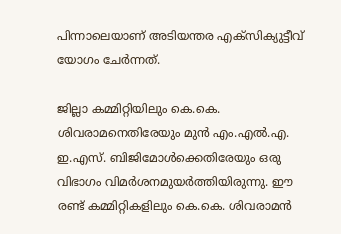പിന്നാലെയാണ് അടിയന്തര എക്സിക്യുട്ടീവ് യോഗം ചേർന്നത്.

ജില്ലാ കമ്മിറ്റിയിലും കെ.കെ. ശിവരാമനെതിരേയും മുൻ എം.എൽ.എ. ഇ.എസ്. ബിജിമോൾക്കെതിരേയും ഒരു വിഭാഗം വിമർശനമുയർത്തിയിരുന്നു. ഈ രണ്ട് കമ്മിറ്റികളിലും കെ.കെ. ശിവരാമൻ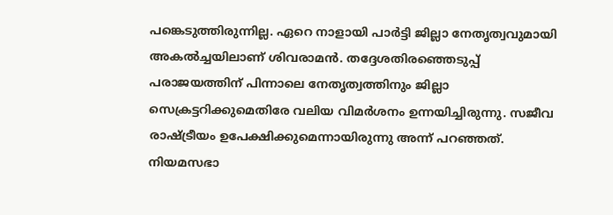പങ്കെടുത്തിരുന്നില്ല. ഏറെ നാളായി പാർട്ടി ജില്ലാ നേതൃത്വവുമായി അകൽച്ചയിലാണ് ശിവരാമൻ. തദ്ദേശതിരഞ്ഞെടുപ്പ് പരാജയത്തിന് പിന്നാലെ നേതൃത്വത്തിനും ജില്ലാ സെക്രട്ടറിക്കുമെതിരേ വലിയ വിമർശനം ഉന്നയിച്ചിരുന്നു. സജീവ രാഷ്ട്രീയം ഉപേക്ഷിക്കുമെന്നായിരുന്നു അന്ന് പറഞ്ഞത്. നിയമസഭാ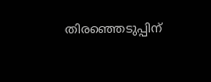തിരഞ്ഞെടുപ്പിന്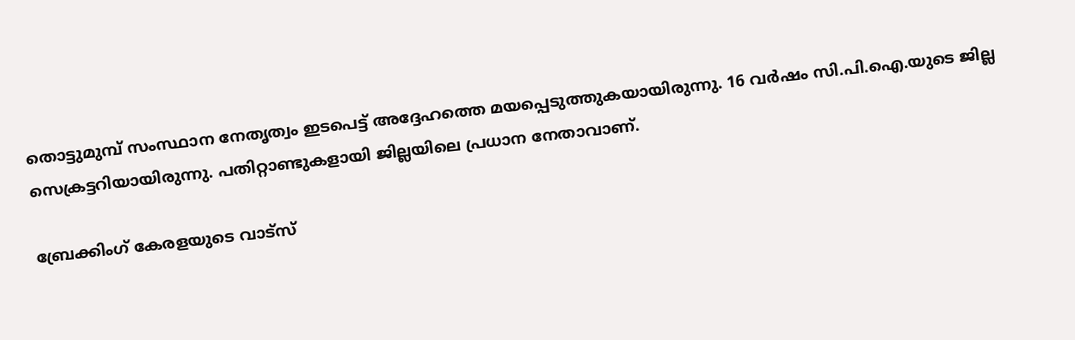തൊട്ടുമുമ്പ് സംസ്ഥാന നേതൃത്വം ഇടപെട്ട് അദ്ദേഹത്തെ മയപ്പെടുത്തുകയായിരുന്നു. 16 വർഷം സി.പി.ഐ.യുടെ ജില്ല സെക്രട്ടറിയായിരുന്നു. പതിറ്റാണ്ടുകളായി ജില്ലയിലെ പ്രധാന നേതാവാണ്.

ബ്രേക്കിംഗ് കേരളയുടെ വാട്സ്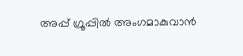അപ്പ് ഗ്രൂപ്പിൽ അംഗമാകുവാൻ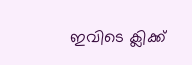ഇവിടെ ക്ലിക്ക്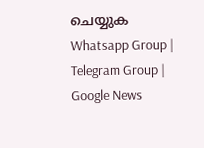ചെയ്യുക Whatsapp Group | Telegram Group | Google News